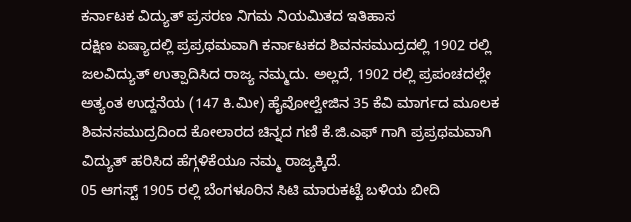ಕರ್ನಾಟಕ ವಿದ್ಯುತ್ ಪ್ರಸರಣ ನಿಗಮ ನಿಯಮಿತದ ಇತಿಹಾಸ
ದಕ್ಷಿಣ ಏಷ್ಯಾದಲ್ಲಿ ಪ್ರಪ್ರಥಮವಾಗಿ ಕರ್ನಾಟಕದ ಶಿವನಸಮುದ್ರದಲ್ಲಿ 1902 ರಲ್ಲಿ ಜಲವಿದ್ಯುತ್ ಉತ್ಪಾದಿಸಿದ ರಾಜ್ಯ ನಮ್ಮದು. ಅಲ್ಲದೆ, 1902 ರಲ್ಲಿ ಪ್ರಪಂಚದಲ್ಲೇ ಅತ್ಯಂತ ಉದ್ದನೆಯ (147 ಕಿ.ಮೀ) ಹೈವೋಲ್ವೇಜಿನ 35 ಕೆವಿ ಮಾರ್ಗದ ಮೂಲಕ ಶಿವನಸಮುದ್ರದಿಂದ ಕೋಲಾರದ ಚಿನ್ನದ ಗಣಿ ಕೆ.ಜಿ.ಎಫ್ ಗಾಗಿ ಪ್ರಪ್ರಥಮವಾಗಿ ವಿದ್ಯುತ್ ಹರಿಸಿದ ಹೆಗ್ಗಳಿಕೆಯೂ ನಮ್ಮ ರಾಜ್ಯಕ್ಕಿದೆ.
05 ಆಗಸ್ಟ್ 1905 ರಲ್ಲಿ ಬೆಂಗಳೂರಿನ ಸಿಟಿ ಮಾರುಕಟ್ಟೆ ಬಳಿಯ ಬೀದಿ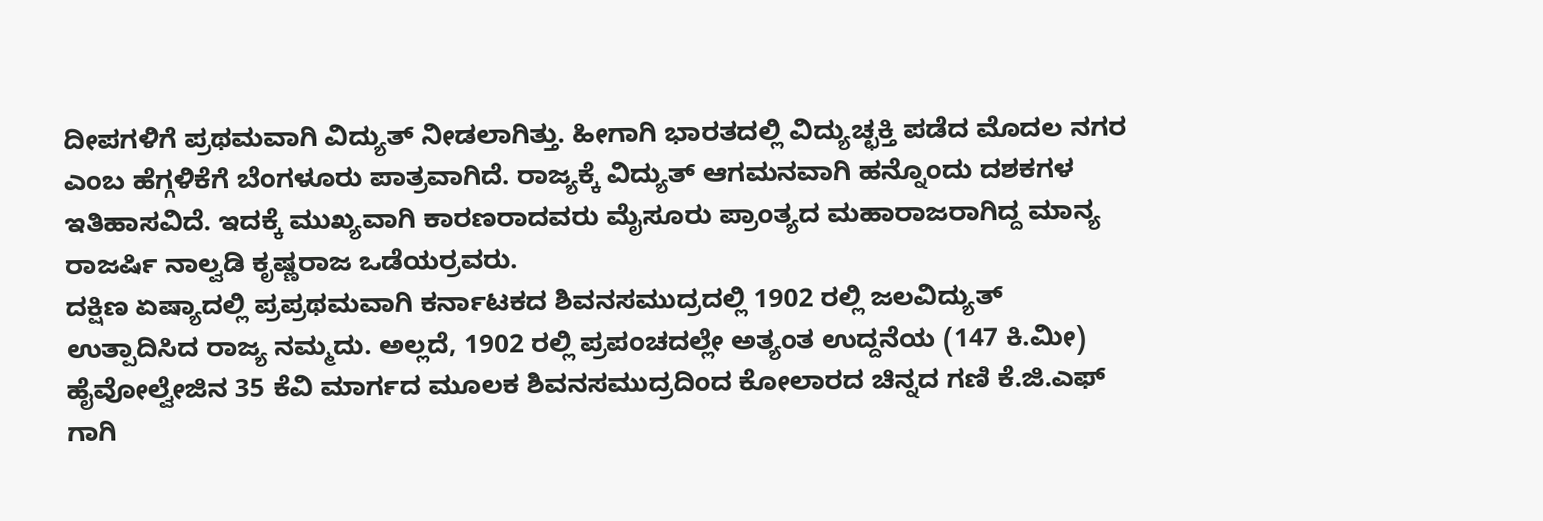ದೀಪಗಳಿಗೆ ಪ್ರಥಮವಾಗಿ ವಿದ್ಯುತ್ ನೀಡಲಾಗಿತ್ತು. ಹೀಗಾಗಿ ಭಾರತದಲ್ಲಿ ವಿದ್ಯುಚ್ಛಕ್ತಿ ಪಡೆದ ಮೊದಲ ನಗರ ಎಂಬ ಹೆಗ್ಗಳಿಕೆಗೆ ಬೆಂಗಳೂರು ಪಾತ್ರವಾಗಿದೆ. ರಾಜ್ಯಕ್ಕೆ ವಿದ್ಯುತ್ ಆಗಮನವಾಗಿ ಹನ್ನೊಂದು ದಶಕಗಳ ಇತಿಹಾಸವಿದೆ. ಇದಕ್ಕೆ ಮುಖ್ಯವಾಗಿ ಕಾರಣರಾದವರು ಮೈಸೂರು ಪ್ರಾಂತ್ಯದ ಮಹಾರಾಜರಾಗಿದ್ದ ಮಾನ್ಯ ರಾಜರ್ಷಿ ನಾಲ್ವಡಿ ಕೃಷ್ಣರಾಜ ಒಡೆಯರ್ರವರು.
ದಕ್ಷಿಣ ಏಷ್ಯಾದಲ್ಲಿ ಪ್ರಪ್ರಥಮವಾಗಿ ಕರ್ನಾಟಕದ ಶಿವನಸಮುದ್ರದಲ್ಲಿ 1902 ರಲ್ಲಿ ಜಲವಿದ್ಯುತ್ ಉತ್ಪಾದಿಸಿದ ರಾಜ್ಯ ನಮ್ಮದು. ಅಲ್ಲದೆ, 1902 ರಲ್ಲಿ ಪ್ರಪಂಚದಲ್ಲೇ ಅತ್ಯಂತ ಉದ್ದನೆಯ (147 ಕಿ.ಮೀ) ಹೈವೋಲ್ವೇಜಿನ 35 ಕೆವಿ ಮಾರ್ಗದ ಮೂಲಕ ಶಿವನಸಮುದ್ರದಿಂದ ಕೋಲಾರದ ಚಿನ್ನದ ಗಣಿ ಕೆ.ಜಿ.ಎಫ್ ಗಾಗಿ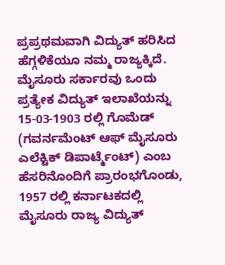ಪ್ರಪ್ರಥಮವಾಗಿ ವಿದ್ಯುತ್ ಹರಿಸಿದ ಹೆಗ್ಗಳಿಕೆಯೂ ನಮ್ಮ ರಾಜ್ಯಕ್ಕಿದೆ.
ಮೈಸೂರು ಸರ್ಕಾರವು ಒಂದು ಪ್ರತ್ಯೇಕ ವಿದ್ಯುತ್ ಇಲಾಖೆಯನ್ನು 15-03-1903 ರಲ್ಲಿ ಗೊಮೆಡ್ (ಗವರ್ನಮೆಂಟ್ ಆಫ್ ಮೈಸೂರು ಎಲೆಕ್ಟಿಕ್ ಡಿಪಾರ್ಟ್ಮೆಂಟ್) ಎಂಬ ಹೆಸರಿನೊಂದಿಗೆ ಪ್ರಾರಂಭಗೊಂಡು, 1957 ರಲ್ಲಿ ಕರ್ನಾಟಕದಲ್ಲಿ ಮೈಸೂರು ರಾಜ್ಯ ವಿದ್ಯುತ್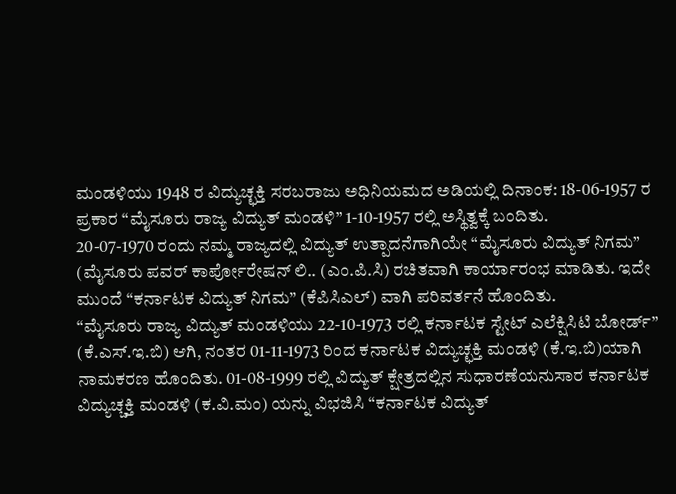ಮಂಡಳಿಯು 1948 ರ ವಿದ್ಯುಚ್ಛಕ್ತಿ ಸರಬರಾಜು ಅಧಿನಿಯಮದ ಅಡಿಯಲ್ಲಿ ದಿನಾಂಕ: 18-06-1957 ರ ಪ್ರಕಾರ “ಮೈಸೂರು ರಾಜ್ಯ ವಿದ್ಯುತ್ ಮಂಡಳಿ” 1-10-1957 ರಲ್ಲಿ ಅಸ್ಥಿತ್ವಕ್ಕೆ ಬಂದಿತು.
20-07-1970 ರಂದು ನಮ್ಮ ರಾಜ್ಯದಲ್ಲಿ ವಿದ್ಯುತ್ ಉತ್ಪಾದನೆಗಾಗಿಯೇ “ಮೈಸೂರು ವಿದ್ಯುತ್ ನಿಗಮ” (ಮೈಸೂರು ಪವರ್ ಕಾರ್ಪೋರೇಷನ್ ಲಿ.. (ಎಂ.ಪಿ.ಸಿ) ರಚಿತವಾಗಿ ಕಾರ್ಯಾರಂಭ ಮಾಡಿತು. ಇದೇ ಮುಂದೆ “ಕರ್ನಾಟಕ ವಿದ್ಯುತ್ ನಿಗಮ” (ಕೆಪಿಸಿಎಲ್) ವಾಗಿ ಪರಿವರ್ತನೆ ಹೊಂದಿತು.
“ಮೈಸೂರು ರಾಜ್ಯ ವಿದ್ಯುತ್ ಮಂಡಳಿಯು 22-10-1973 ರಲ್ಲಿ ಕರ್ನಾಟಕ ಸ್ಟೇಟ್ ಎಲೆಕ್ಷಿಸಿಟಿ ಬೋರ್ಡ್” (ಕೆ.ಎಸ್.ಇ.ಬಿ) ಆಗಿ, ನಂತರ 01-11-1973 ರಿಂದ ಕರ್ನಾಟಕ ವಿದ್ಯುಚ್ಛಕ್ತಿ ಮಂಡಳಿ (ಕೆ.ಇ.ಬಿ)ಯಾಗಿ ನಾಮಕರಣ ಹೊಂದಿತು. 01-08-1999 ರಲ್ಲಿ ವಿದ್ಯುತ್ ಕ್ಷೇತ್ರದಲ್ಲಿನ ಸುಧಾರಣೆಯನುಸಾರ ಕರ್ನಾಟಕ ವಿದ್ಯುಚ್ಚಕ್ತಿ ಮಂಡಳಿ (ಕ.ವಿ.ಮಂ) ಯನ್ನು ವಿಭಜಿಸಿ “ಕರ್ನಾಟಕ ವಿದ್ಯುತ್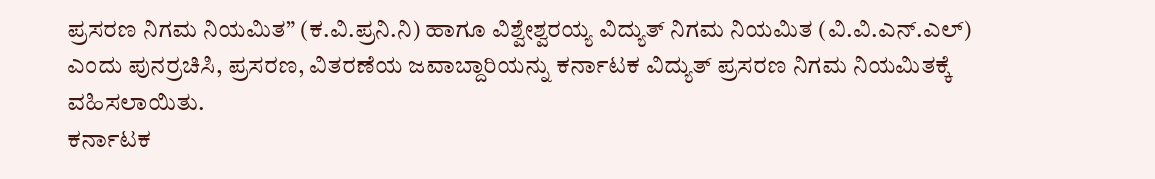ಪ್ರಸರಣ ನಿಗಮ ನಿಯಮಿತ” (ಕ.ವಿ.ಪ್ರನಿ.ನಿ) ಹಾಗೂ ವಿಶ್ವೇಶ್ವರಯ್ಯ ವಿದ್ಯುತ್ ನಿಗಮ ನಿಯಮಿತ (ವಿ.ವಿ.ಎನ್.ಎಲ್) ಎಂದು ಪುನರ್ರಚಿಸಿ, ಪ್ರಸರಣ, ವಿತರಣೆಯ ಜವಾಬ್ದಾರಿಯನ್ನು ಕರ್ನಾಟಕ ವಿದ್ಯುತ್ ಪ್ರಸರಣ ನಿಗಮ ನಿಯಮಿತಕ್ಕೆ ವಹಿಸಲಾಯಿತು.
ಕರ್ನಾಟಕ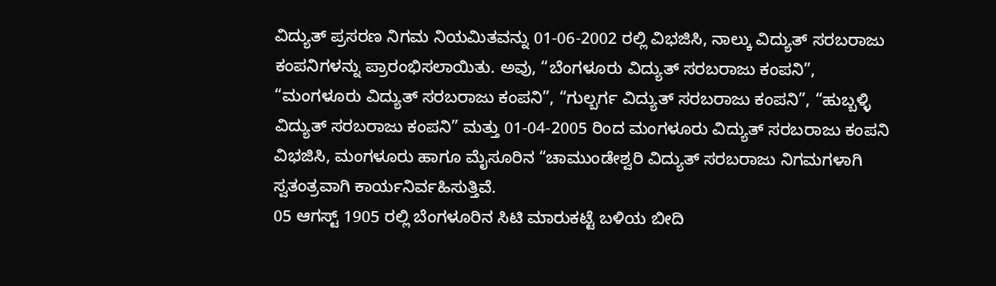ವಿದ್ಯುತ್ ಪ್ರಸರಣ ನಿಗಮ ನಿಯಮಿತವನ್ನು 01-06-2002 ರಲ್ಲಿ ವಿಭಜಿಸಿ, ನಾಲ್ಕು ವಿದ್ಯುತ್ ಸರಬರಾಜು ಕಂಪನಿಗಳನ್ನು ಪ್ರಾರಂಭಿಸಲಾಯಿತು. ಅವು, “ಬೆಂಗಳೂರು ವಿದ್ಯುತ್ ಸರಬರಾಜು ಕಂಪನಿ”, “ಮಂಗಳೂರು ವಿದ್ಯುತ್ ಸರಬರಾಜು ಕಂಪನಿ”, “ಗುಲ್ಬರ್ಗ ವಿದ್ಯುತ್ ಸರಬರಾಜು ಕಂಪನಿ”, “ಹುಬ್ಬಳ್ಳಿ ವಿದ್ಯುತ್ ಸರಬರಾಜು ಕಂಪನಿ” ಮತ್ತು 01-04-2005 ರಿಂದ ಮಂಗಳೂರು ವಿದ್ಯುತ್ ಸರಬರಾಜು ಕಂಪನಿ ವಿಭಜಿಸಿ, ಮಂಗಳೂರು ಹಾಗೂ ಮೈಸೂರಿನ “ಚಾಮುಂಡೇಶ್ವರಿ ವಿದ್ಯುತ್ ಸರಬರಾಜು ನಿಗಮಗಳಾಗಿ ಸ್ವತಂತ್ರವಾಗಿ ಕಾರ್ಯನಿರ್ವಹಿಸುತ್ತಿವೆ.
05 ಆಗಸ್ಟ್ 1905 ರಲ್ಲಿ ಬೆಂಗಳೂರಿನ ಸಿಟಿ ಮಾರುಕಟ್ಟೆ ಬಳಿಯ ಬೀದಿ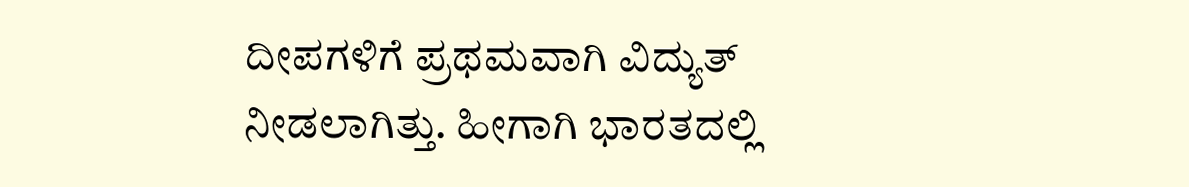ದೀಪಗಳಿಗೆ ಪ್ರಥಮವಾಗಿ ವಿದ್ಯುತ್ ನೀಡಲಾಗಿತ್ತು. ಹೀಗಾಗಿ ಭಾರತದಲ್ಲಿ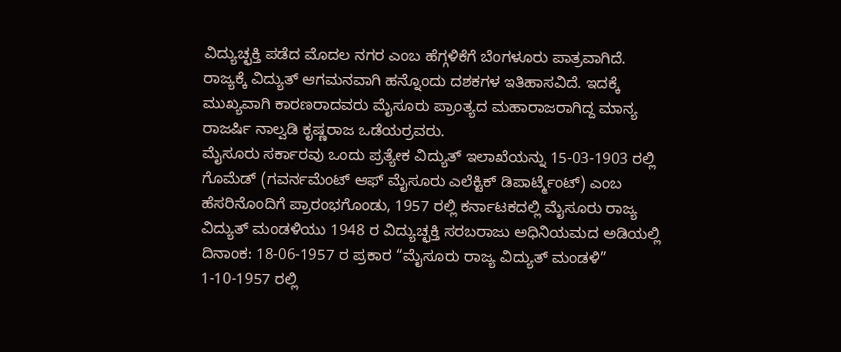ವಿದ್ಯುಚ್ಛಕ್ತಿ ಪಡೆದ ಮೊದಲ ನಗರ ಎಂಬ ಹೆಗ್ಗಳಿಕೆಗೆ ಬೆಂಗಳೂರು ಪಾತ್ರವಾಗಿದೆ. ರಾಜ್ಯಕ್ಕೆ ವಿದ್ಯುತ್ ಆಗಮನವಾಗಿ ಹನ್ನೊಂದು ದಶಕಗಳ ಇತಿಹಾಸವಿದೆ. ಇದಕ್ಕೆ ಮುಖ್ಯವಾಗಿ ಕಾರಣರಾದವರು ಮೈಸೂರು ಪ್ರಾಂತ್ಯದ ಮಹಾರಾಜರಾಗಿದ್ದ ಮಾನ್ಯ ರಾಜರ್ಷಿ ನಾಲ್ವಡಿ ಕೃಷ್ಣರಾಜ ಒಡೆಯರ್ರವರು.
ಮೈಸೂರು ಸರ್ಕಾರವು ಒಂದು ಪ್ರತ್ಯೇಕ ವಿದ್ಯುತ್ ಇಲಾಖೆಯನ್ನು 15-03-1903 ರಲ್ಲಿ ಗೊಮೆಡ್ (ಗವರ್ನಮೆಂಟ್ ಆಫ್ ಮೈಸೂರು ಎಲೆಕ್ಟಿಕ್ ಡಿಪಾರ್ಟ್ಮೆಂಟ್) ಎಂಬ ಹೆಸರಿನೊಂದಿಗೆ ಪ್ರಾರಂಭಗೊಂಡು, 1957 ರಲ್ಲಿ ಕರ್ನಾಟಕದಲ್ಲಿ ಮೈಸೂರು ರಾಜ್ಯ ವಿದ್ಯುತ್ ಮಂಡಳಿಯು 1948 ರ ವಿದ್ಯುಚ್ಛಕ್ತಿ ಸರಬರಾಜು ಅಧಿನಿಯಮದ ಅಡಿಯಲ್ಲಿ ದಿನಾಂಕ: 18-06-1957 ರ ಪ್ರಕಾರ “ಮೈಸೂರು ರಾಜ್ಯ ವಿದ್ಯುತ್ ಮಂಡಳಿ” 1-10-1957 ರಲ್ಲಿ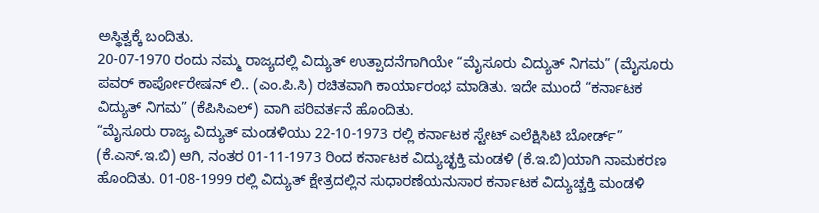ಅಸ್ಥಿತ್ವಕ್ಕೆ ಬಂದಿತು.
20-07-1970 ರಂದು ನಮ್ಮ ರಾಜ್ಯದಲ್ಲಿ ವಿದ್ಯುತ್ ಉತ್ಪಾದನೆಗಾಗಿಯೇ “ಮೈಸೂರು ವಿದ್ಯುತ್ ನಿಗಮ” (ಮೈಸೂರು ಪವರ್ ಕಾರ್ಪೋರೇಷನ್ ಲಿ.. (ಎಂ.ಪಿ.ಸಿ) ರಚಿತವಾಗಿ ಕಾರ್ಯಾರಂಭ ಮಾಡಿತು. ಇದೇ ಮುಂದೆ “ಕರ್ನಾಟಕ ವಿದ್ಯುತ್ ನಿಗಮ” (ಕೆಪಿಸಿಎಲ್) ವಾಗಿ ಪರಿವರ್ತನೆ ಹೊಂದಿತು.
“ಮೈಸೂರು ರಾಜ್ಯ ವಿದ್ಯುತ್ ಮಂಡಳಿಯು 22-10-1973 ರಲ್ಲಿ ಕರ್ನಾಟಕ ಸ್ಟೇಟ್ ಎಲೆಕ್ಷಿಸಿಟಿ ಬೋರ್ಡ್” (ಕೆ.ಎಸ್.ಇ.ಬಿ) ಆಗಿ, ನಂತರ 01-11-1973 ರಿಂದ ಕರ್ನಾಟಕ ವಿದ್ಯುಚ್ಛಕ್ತಿ ಮಂಡಳಿ (ಕೆ.ಇ.ಬಿ)ಯಾಗಿ ನಾಮಕರಣ ಹೊಂದಿತು. 01-08-1999 ರಲ್ಲಿ ವಿದ್ಯುತ್ ಕ್ಷೇತ್ರದಲ್ಲಿನ ಸುಧಾರಣೆಯನುಸಾರ ಕರ್ನಾಟಕ ವಿದ್ಯುಚ್ಚಕ್ತಿ ಮಂಡಳಿ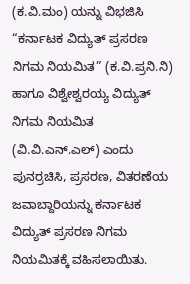(ಕ.ವಿ.ಮಂ) ಯನ್ನು ವಿಭಜಿಸಿ “ಕರ್ನಾಟಕ ವಿದ್ಯುತ್ ಪ್ರಸರಣ ನಿಗಮ ನಿಯಮಿತ” (ಕ.ವಿ.ಪ್ರನಿ.ನಿ) ಹಾಗೂ ವಿಶ್ವೇಶ್ವರಯ್ಯ ವಿದ್ಯುತ್ ನಿಗಮ ನಿಯಮಿತ (ವಿ.ವಿ.ಎನ್.ಎಲ್) ಎಂದು ಪುನರ್ರಚಿಸಿ, ಪ್ರಸರಣ, ವಿತರಣೆಯ ಜವಾಬ್ದಾರಿಯನ್ನು ಕರ್ನಾಟಕ ವಿದ್ಯುತ್ ಪ್ರಸರಣ ನಿಗಮ ನಿಯಮಿತಕ್ಕೆ ವಹಿಸಲಾಯಿತು.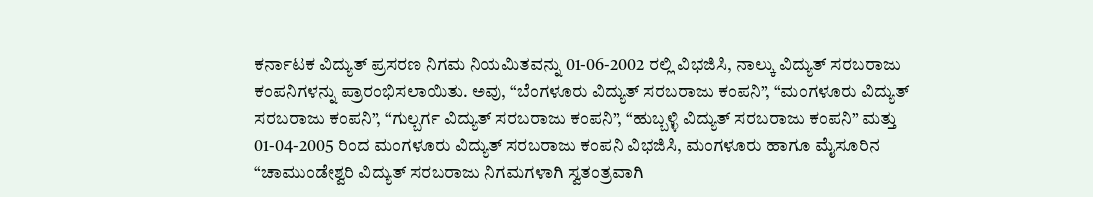ಕರ್ನಾಟಕ ವಿದ್ಯುತ್ ಪ್ರಸರಣ ನಿಗಮ ನಿಯಮಿತವನ್ನು 01-06-2002 ರಲ್ಲಿ ವಿಭಜಿಸಿ, ನಾಲ್ಕು ವಿದ್ಯುತ್ ಸರಬರಾಜು ಕಂಪನಿಗಳನ್ನು ಪ್ರಾರಂಭಿಸಲಾಯಿತು. ಅವು, “ಬೆಂಗಳೂರು ವಿದ್ಯುತ್ ಸರಬರಾಜು ಕಂಪನಿ”, “ಮಂಗಳೂರು ವಿದ್ಯುತ್ ಸರಬರಾಜು ಕಂಪನಿ”, “ಗುಲ್ಬರ್ಗ ವಿದ್ಯುತ್ ಸರಬರಾಜು ಕಂಪನಿ”, “ಹುಬ್ಬಳ್ಳಿ ವಿದ್ಯುತ್ ಸರಬರಾಜು ಕಂಪನಿ” ಮತ್ತು 01-04-2005 ರಿಂದ ಮಂಗಳೂರು ವಿದ್ಯುತ್ ಸರಬರಾಜು ಕಂಪನಿ ವಿಭಜಿಸಿ, ಮಂಗಳೂರು ಹಾಗೂ ಮೈಸೂರಿನ “ಚಾಮುಂಡೇಶ್ವರಿ ವಿದ್ಯುತ್ ಸರಬರಾಜು ನಿಗಮಗಳಾಗಿ ಸ್ವತಂತ್ರವಾಗಿ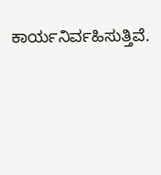ಕಾರ್ಯನಿರ್ವಹಿಸುತ್ತಿವೆ.